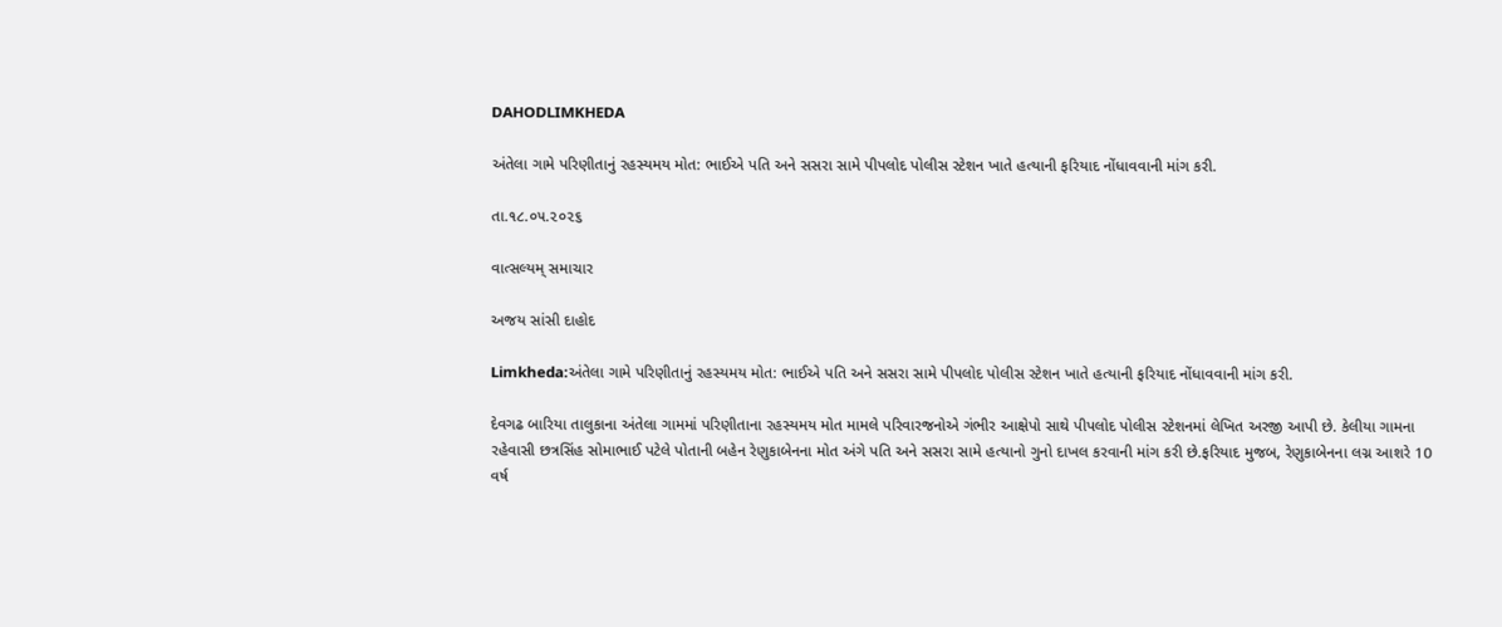DAHODLIMKHEDA

અંતેલા ગામે પરિણીતાનું રહસ્યમય મોત: ભાઈએ પતિ અને સસરા સામે પીપલોદ પોલીસ સ્ટેશન ખાતે હત્યાની ફરિયાદ નોંધાવવાની માંગ કરી.

તા.૧૮.૦૫.૨૦૨૬

વાત્સલ્યમ્ સમાચાર

અજય સાંસી દાહોદ

Limkheda:અંતેલા ગામે પરિણીતાનું રહસ્યમય મોત: ભાઈએ પતિ અને સસરા સામે પીપલોદ પોલીસ સ્ટેશન ખાતે હત્યાની ફરિયાદ નોંધાવવાની માંગ કરી.

દેવગઢ બારિયા તાલુકાના અંતેલા ગામમાં પરિણીતાના રહસ્યમય મોત મામલે પરિવારજનોએ ગંભીર આક્ષેપો સાથે પીપલોદ પોલીસ સ્ટેશનમાં લેખિત અરજી આપી છે. કેલીયા ગામના રહેવાસી છત્રસિંહ સોમાભાઈ પટેલે પોતાની બહેન રેણુકાબેનના મોત અંગે પતિ અને સસરા સામે હત્યાનો ગુનો દાખલ કરવાની માંગ કરી છે.ફરિયાદ મુજબ, રેણુકાબેનના લગ્ન આશરે 10 વર્ષ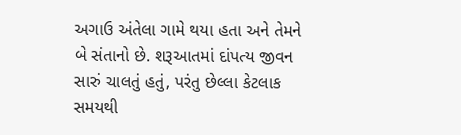અગાઉ અંતેલા ગામે થયા હતા અને તેમને બે સંતાનો છે. શરૂઆતમાં દાંપત્ય જીવન સારું ચાલતું હતું, પરંતુ છેલ્લા કેટલાક સમયથી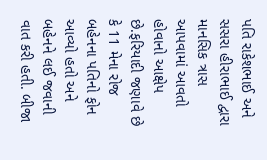પતિ રાકેશભાઈ અને સસરા હીરાભાઈ દ્વારા માનસિક ત્રાસ આપવામાં આવતો હોવાનો આક્ષેપ છે.ફરિયાદી જણાવે છે કે 11 મેના રોજ બહેનના પતિનો ફોન આવ્યો હતો અને બહેનને લઈ જવાની વાત કરી હતી. બીજા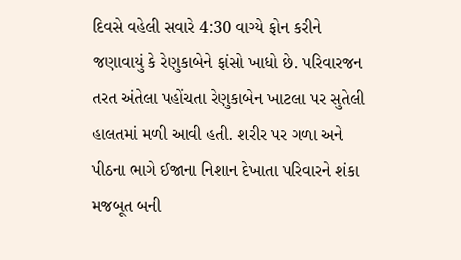દિવસે વહેલી સવારે 4:30 વાગ્યે ફોન કરીને જણાવાયું કે રેણુકાબેને ફાંસો ખાધો છે. પરિવારજન તરત અંતેલા પહોંચતા રેણુકાબેન ખાટલા પર સુતેલી હાલતમાં મળી આવી હતી. શરીર પર ગળા અને પીઠના ભાગે ઈજાના નિશાન દેખાતા પરિવારને શંકા મજબૂત બની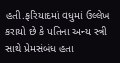હતી.ફરિયાદમાં વધુમાં ઉલ્લેખ કરાયો છે કે પતિના અન્ય સ્ત્રી સાથે પ્રેમસંબંધ હતા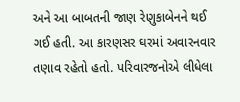અને આ બાબતની જાણ રેણુકાબેનને થઈ ગઈ હતી. આ કારણસર ઘરમાં અવારનવાર તણાવ રહેતો હતો. પરિવારજનોએ લીધેલા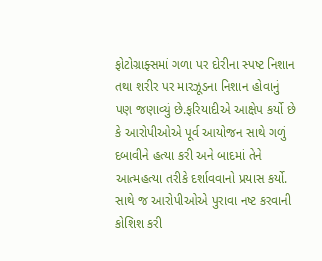ફોટોગ્રાફ્સમાં ગળા પર દોરીના સ્પષ્ટ નિશાન તથા શરીર પર મારઝૂડના નિશાન હોવાનું પણ જણાવ્યું છે.ફરિયાદીએ આક્ષેપ કર્યો છે કે આરોપીઓએ પૂર્વ આયોજન સાથે ગળું દબાવીને હત્યા કરી અને બાદમાં તેને આત્મહત્યા તરીકે દર્શાવવાનો પ્રયાસ કર્યો. સાથે જ આરોપીઓએ પુરાવા નષ્ટ કરવાની કોશિશ કરી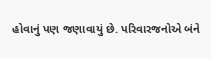હોવાનું પણ જણાવાયું છે. પરિવારજનોએ બંને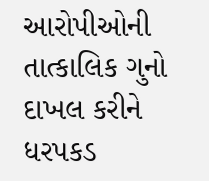આરોપીઓની તાત્કાલિક ગુનો દાખલ કરીને ધરપકડ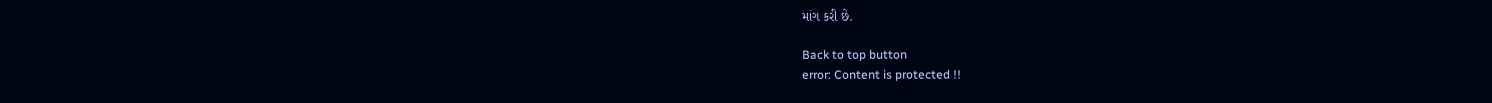માંગ કરી છે.

Back to top button
error: Content is protected !!